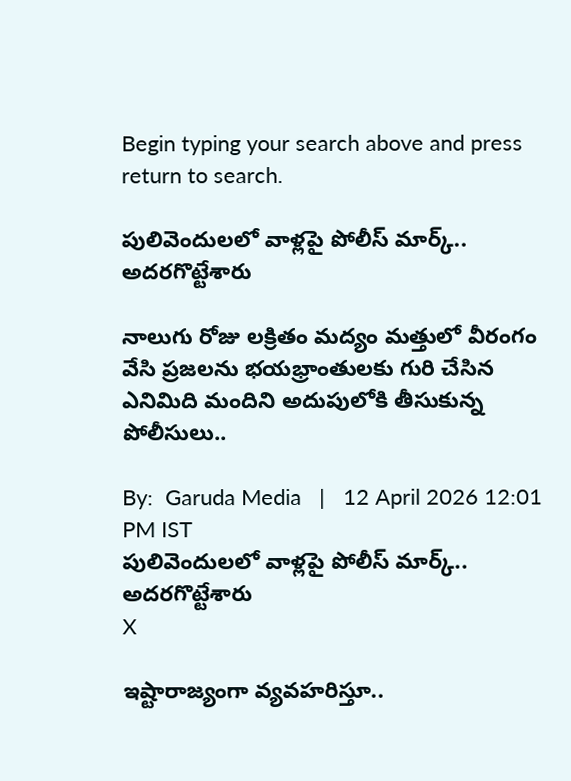Begin typing your search above and press return to search.

పులివెందులలో వాళ్లపై పోలీస్ మార్క్.. అదరగొట్టేశారు

నాలుగు రోజు లక్రితం మద్యం మత్తులో వీరంగం వేసి ప్రజలను భయభ్రాంతులకు గురి చేసిన ఎనిమిది మందిని అదుపులోకి తీసుకున్న పోలీసులు..

By:  Garuda Media   |   12 April 2026 12:01 PM IST
పులివెందులలో వాళ్లపై పోలీస్ మార్క్.. అదరగొట్టేశారు
X

ఇష్టారాజ్యంగా వ్యవహరిస్తూ..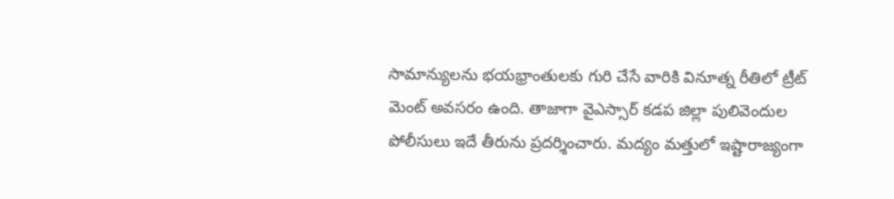సామాన్యులను భయభ్రాంతులకు గురి చేసే వారికి వినూత్న రీతిలో ట్రీట్ మెంట్ అవసరం ఉంది. తాజాగా వైఎస్సార్ కడప జిల్లా పులివెందుల పోలీసులు ఇదే తీరును ప్రదర్శించారు. మద్యం మత్తులో ఇష్టారాజ్యంగా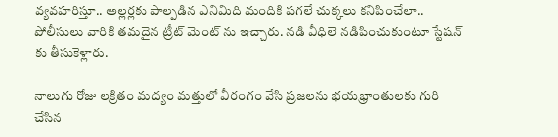వ్యవహరిస్తూ.. అల్లర్లకు పాల్పడిన ఎనిమిది మందికి పగలే చుక్కలు కనిపించేలా.. పోలీసులు వారికి తమదైన ట్రీట్ మెంట్ ను ఇచ్చారు. నడి వీధిలె నడిపించుకుంటూ స్టేషన్ కు తీసుకెళ్లారు.

నాలుగు రోజు లక్రితం మద్యం మత్తులో వీరంగం వేసి ప్రజలను భయభ్రాంతులకు గురి చేసిన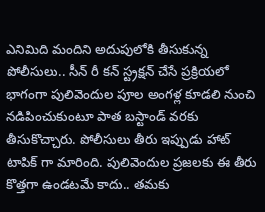ఎనిమిది మందిని అదుపులోకి తీసుకున్న పోలీసులు.. సీన్ రీ కన్ స్ట్రక్షన్ చేసే ప్రక్రియలో భాగంగా పులివెందుల పూల అంగళ్ల కూడలి నుంచి నడిపించుకుంటూ పాత బస్టాండ్ వరకు తీసుకొచ్చారు. పోలీసులు తీరు ఇప్పుడు హాట్ టాపిక్ గా మారింది. పులివెందుల ప్రజలకు ఈ తీరు కొత్తగా ఉండటమే కాదు.. తమకు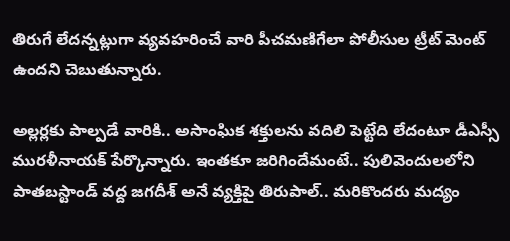తిరుగే లేదన్నట్లుగా వ్యవహరించే వారి పీచమణిగేలా పోలీసుల ట్రీట్ మెంట్ ఉందని చెబుతున్నారు.

అల్లర్లకు పాల్పడే వారికి.. అసాంఘిక శక్తులను వదిలి పెట్టేది లేదంటూ డీఎస్సీ మురళీనాయక్ పేర్కొన్నారు. ఇంతకూ జరిగిందేమంటే.. పులివెందులలోని పాతబస్టాండ్ వద్ద జగదీశ్ అనే వ్యక్తిపై తిరుపాల్.. మరికొందరు మద్యం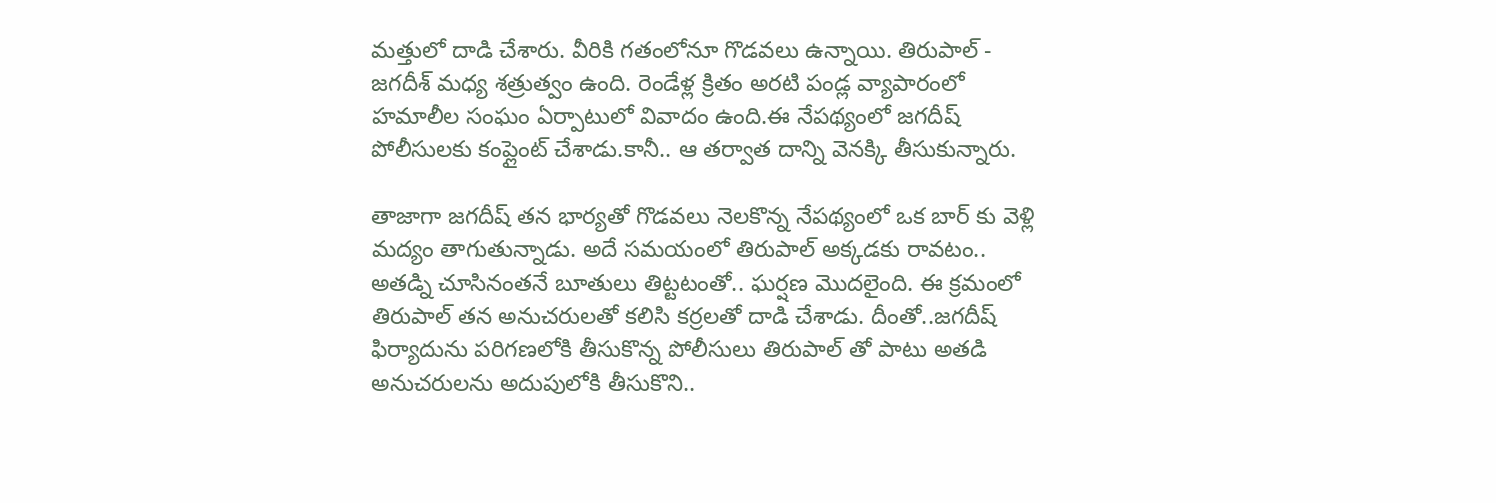మత్తులో దాడి చేశారు. వీరికి గతంలోనూ గొడవలు ఉన్నాయి. తిరుపాల్ - జగదీశ్ మధ్య శత్రుత్వం ఉంది. రెండేళ్ల క్రితం అరటి పండ్ల వ్యాపారంలో హమాలీల సంఘం ఏర్పాటులో వివాదం ఉంది.ఈ నేపథ్యంలో జగదీష్ పోలీసులకు కంప్లైంట్ చేశాడు.కానీ.. ఆ తర్వాత దాన్ని వెనక్కి తీసుకున్నారు.

తాజాగా జగదీష్ తన భార్యతో గొడవలు నెలకొన్న నేపథ్యంలో ఒక బార్ కు వెళ్లి మద్యం తాగుతున్నాడు. అదే సమయంలో తిరుపాల్ అక్కడకు రావటం.. అతడ్ని చూసినంతనే బూతులు తిట్టటంతో.. ఘర్షణ మొదలైంది. ఈ క్రమంలో తిరుపాల్ తన అనుచరులతో కలిసి కర్రలతో దాడి చేశాడు. దీంతో..జగదీష్ ఫిర్యాదును పరిగణలోకి తీసుకొన్న పోలీసులు తిరుపాల్ తో పాటు అతడి అనుచరులను అదుపులోకి తీసుకొని..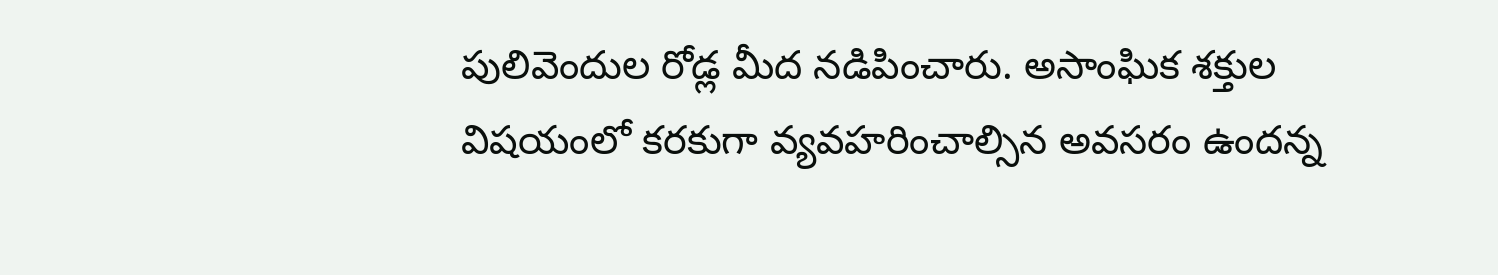పులివెందుల రోడ్ల మీద నడిపించారు. అసాంఘిక శక్తుల విషయంలో కరకుగా వ్యవహరించాల్సిన అవసరం ఉందన్న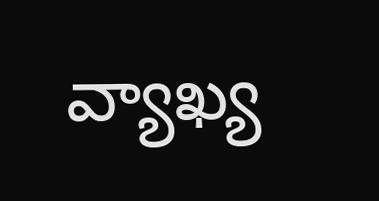వ్యాఖ్య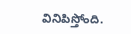వినిపిస్తోంది.